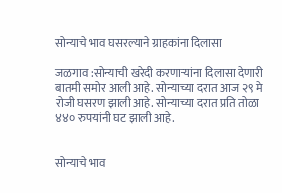सोन्याचे भाव घसरल्याने ग्राहकांना दिलासा

जळगाव :सोन्याची खरेदी करणाऱ्यांना दिलासा देणारी बातमी समोर आली आहे. सोन्याच्या दरात आज २९ मे रोजी घसरण झाली आहे. सोन्याच्या दरात प्रति तोळा ४४० रुपयांनी घट झाली आहे.


सोन्याचे भाव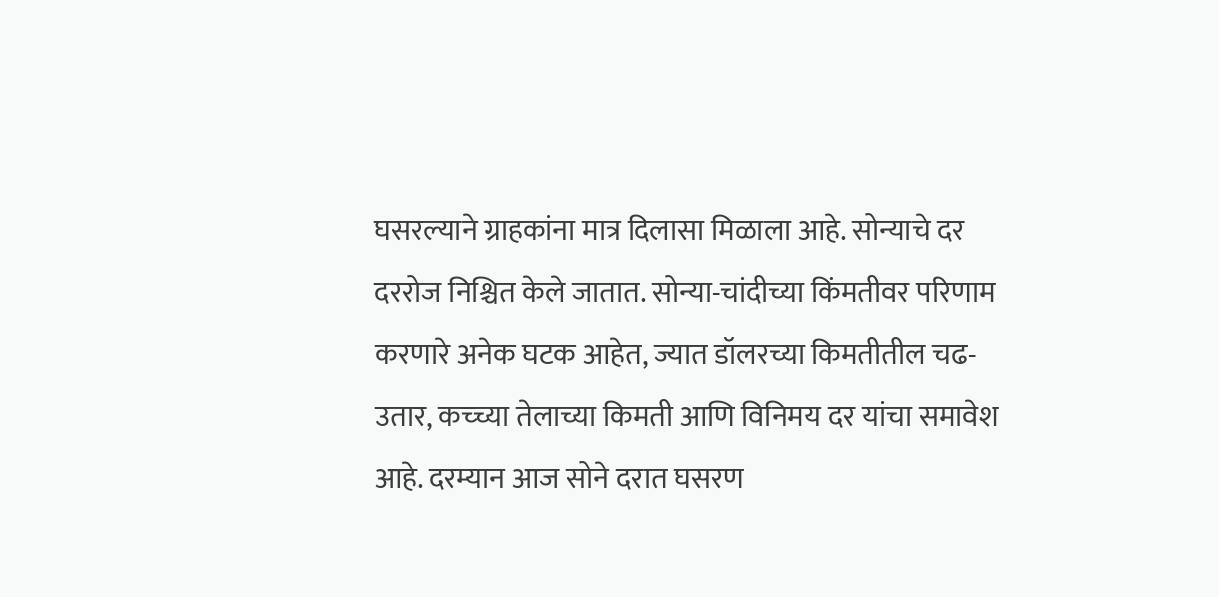घसरल्याने ग्राहकांना मात्र दिलासा मिळाला आहे. सोन्याचे दर दररोज निश्चित केले जातात. सोन्या-चांदीच्या किंमतीवर परिणाम करणारे अनेक घटक आहेत, ज्यात डॉलरच्या किमतीतील चढ-उतार, कच्च्या तेलाच्या किमती आणि विनिमय दर यांचा समावेश आहे. दरम्यान आज सोने दरात घसरण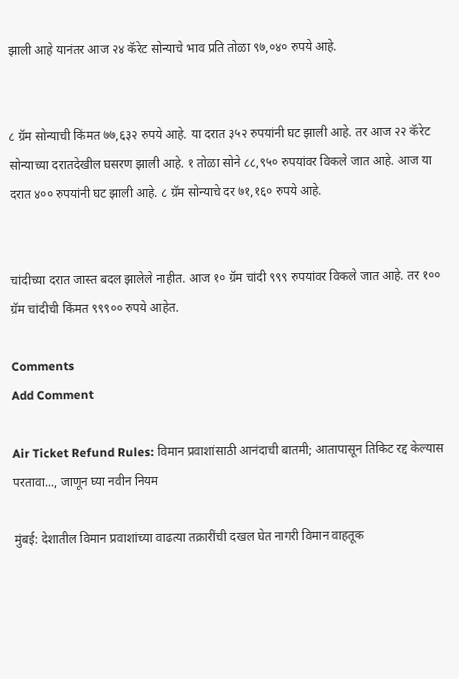झाली आहे यानंतर आज २४ कॅरेट सोन्याचे भाव प्रति तोळा ९७,०४० रुपये आहे.


८ ग्रॅम सोन्याची किंमत ७७,६३२ रुपये आहे. या दरात ३५२ रुपयांनी घट झाली आहे. तर आज २२ कॅरेट सोन्याच्या दरातदेखील घसरण झाली आहे. १ तोळा सोने ८८,९५० रुपयांवर विकले जात आहे. आज या दरात ४०० रुपयांनी घट झाली आहे. ८ ग्रॅम सोन्याचे दर ७१,१६० रुपये आहे.


चांदीच्या दरात जास्त बदल झालेले नाहीत. आज १० ग्रॅम चांदी ९९९ रुपयांवर विकले जात आहे. तर १०० ग्रॅम चांदीची किंमत ९९९०० रुपये आहेत.

Comments
Add Comment

Air Ticket Refund Rules: विमान प्रवाशांसाठी आनंदाची बातमी; आतापासून तिकिट रद्द केल्यास परतावा..., जाणून घ्या नवीन नियम

मुंबई: देशातील विमान प्रवाशांच्या वाढत्या तक्रारींची दखल घेत नागरी विमान वाहतूक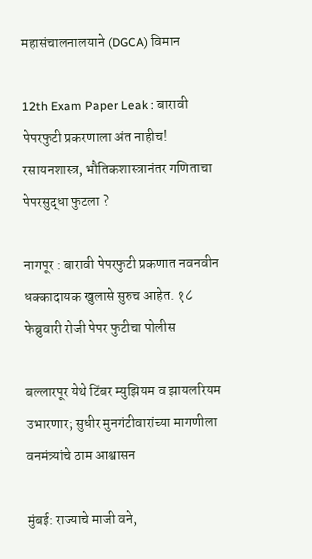महासंचालनालयाने (DGCA) विमान

12th Exam Paper Leak : बारावी पेपरफुटी प्रकरणाला अंत नाहीच! रसायनशास्त्र, भौतिकशास्त्रानंतर गणिताचा पेपरसुद्धा फुटला ?

नागपूर : बारावी पेपरफुटी प्रकणात नवनवीन धक्कादायक खुलासे सुरुच आहेत. १८ फेब्रुवारी रोजी पेपर फुटीचा पोलीस

बल्लारपूर येथे टिंबर म्युझियम व झायलरियम उभारणार; सुधीर मुनगंटीवारांच्या मागणीला वनमंत्र्यांचे ठाम आश्वासन

मुंबई: राज्याचे माजी वने,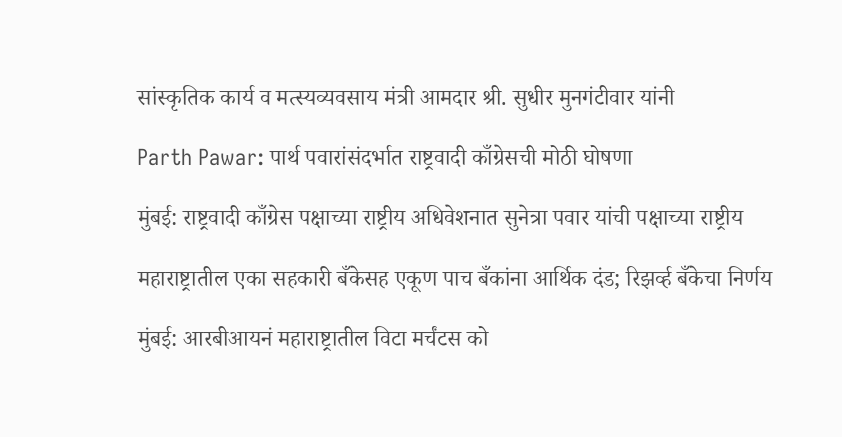सांस्कृतिक कार्य व मत्स्यव्यवसाय मंत्री आमदार श्री. सुधीर मुनगंटीवार यांनी

Parth Pawar: पार्थ पवारांसंदर्भात राष्ट्रवादी काँग्रेसची मोठी घोषणा

मुंबई: राष्ट्रवादी काँग्रेस पक्षाच्या राष्ट्रीय अधिवेशनात सुनेत्रा पवार यांची पक्षाच्या राष्ट्रीय

महाराष्ट्रातील एका सहकारी बँकेसह एकूण पाच बँकांना आर्थिक दंड; रिझर्व्ह बँकेचा निर्णय

मुंबई: आरबीआयनं महाराष्ट्रातील विटा मर्चंटस को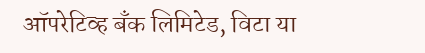ऑपरेटिव्ह बँक लिमिटेड, विटा या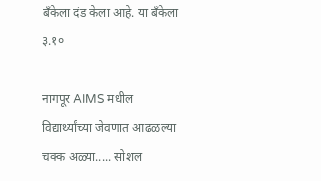बँकेला दंड केला आहे. या बँकेला ३.१०

नागपूर AIMS मधील विद्यार्थ्यांच्या जेवणात आढळल्या चक्क अळ्या..... सोशल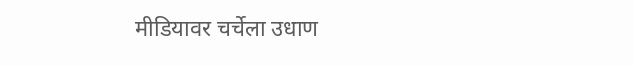मीडियावर चर्चेला उधाण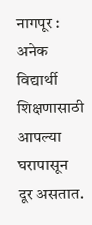नागपूर : अनेक विद्यार्थी शिक्षणासाठी आपल्या घरापासून दूर असतात.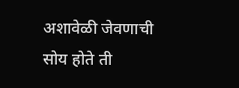अशावेळी जेवणाची सोय होते ती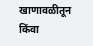खाणावळीतून किंवा